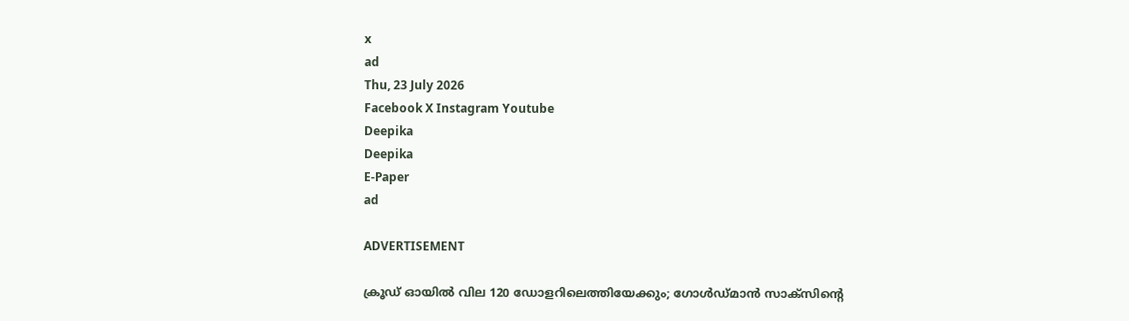x
ad
Thu, 23 July 2026
Facebook X Instagram Youtube
Deepika
Deepika
E-Paper
ad

ADVERTISEMENT

ക്രൂഡ് ഓയിൽ വില 120 ഡോളറിലെത്തിയേക്കും; ഗോൾഡ്മാൻ സാക്സിന്‍റെ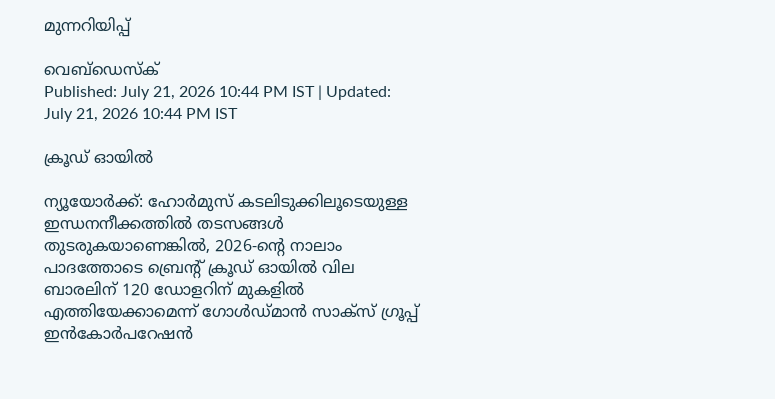മുന്നറിയിപ്പ്

വെബ്ഡെസ്ക്
Published: July 21, 2026 10:44 PM IST | Updated: July 21, 2026 10:44 PM IST

ക്രൂഡ് ഓയിൽ

ന്യൂയോർക്ക്: ഹോർമുസ് കടലിടുക്കിലൂടെയുള്ള ഇന്ധനനീക്കത്തിൽ തടസങ്ങൾ തുടരുകയാണെങ്കിൽ, 2026-ന്‍റെ നാലാം പാദത്തോടെ ബ്രെന്‍റ് ക്രൂഡ് ഓയിൽ വില ബാരലിന് 120 ഡോളറിന് മുകളിൽ എത്തിയേക്കാമെന്ന് ഗോൾഡ്മാൻ സാക്സ് ഗ്രൂപ്പ് ഇൻകോർപറേഷൻ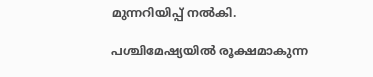മുന്നറിയിപ്പ് നൽകി.

പശ്ചിമേഷ്യയിൽ രൂക്ഷമാകുന്ന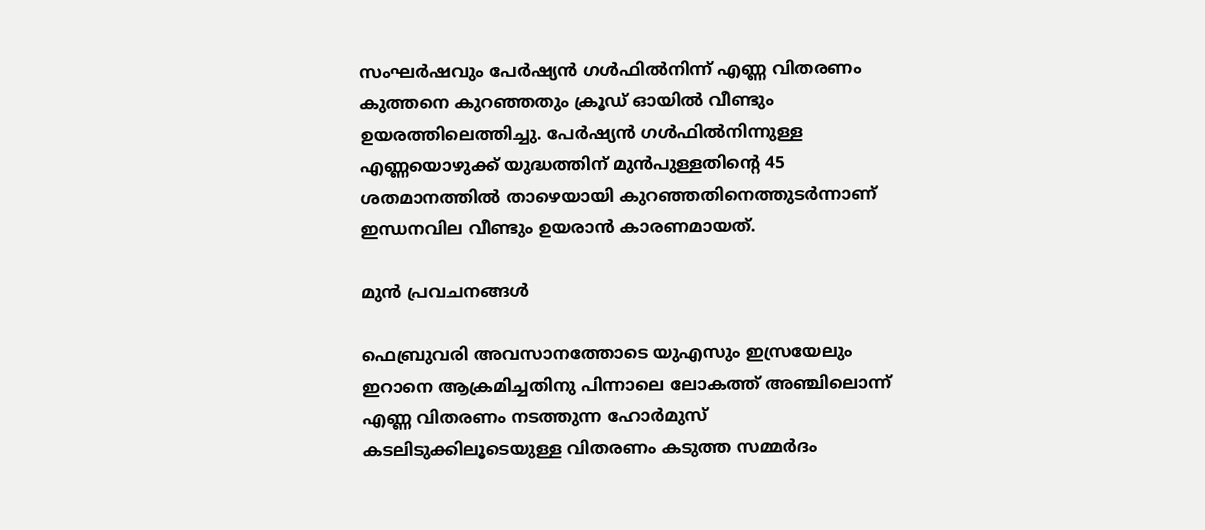സംഘർഷവും പേർഷ്യൻ ഗൾഫിൽനിന്ന് എണ്ണ വിതരണം കുത്തനെ കുറഞ്ഞതും ക്രൂഡ് ഓയിൽ വീണ്ടും ഉയരത്തിലെത്തിച്ചു. പേർഷ്യൻ ഗൾഫിൽനിന്നുള്ള എണ്ണയൊഴുക്ക് യുദ്ധത്തിന് മുൻപുള്ളതിന്‍റെ 45 ശതമാനത്തിൽ താഴെയായി കുറഞ്ഞതിനെത്തുടർന്നാണ് ഇന്ധനവില വീണ്ടും ഉയരാൻ കാരണമായത്.

മുൻ പ്രവചനങ്ങൾ

ഫെബ്രുവരി അവസാനത്തോടെ യുഎസും ഇസ്രയേലും ഇറാനെ ആക്രമിച്ചതിനു പിന്നാലെ ലോകത്ത് അഞ്ചിലൊന്ന് എണ്ണ വിതരണം നടത്തുന്ന ഹോർമുസ് കടലിടുക്കിലൂടെയുള്ള വിതരണം കടുത്ത സമ്മർദം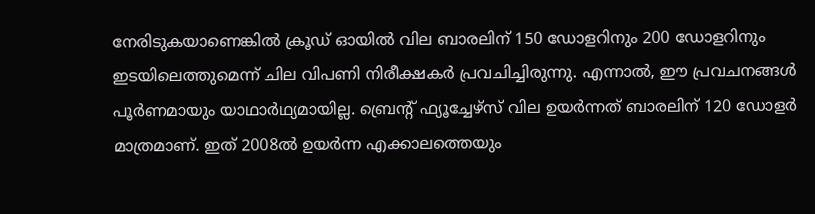നേരിടുകയാണെങ്കിൽ ക്രൂഡ് ഓയിൽ വില ബാരലിന് 150 ഡോളറിനും 200 ഡോളറിനും ഇടയിലെത്തുമെന്ന് ചില വിപണി നിരീക്ഷകർ പ്രവചിച്ചിരുന്നു. എന്നാൽ, ഈ പ്രവചനങ്ങൾ പൂർണമായും യാഥാർഥ്യമായില്ല. ബ്രെന്‍റ് ഫ്യൂച്ചേഴ്സ് വില ഉയർന്നത് ബാരലിന് 120 ഡോളർ മാത്രമാണ്. ഇത് 2008ൽ ഉയർന്ന എക്കാലത്തെയും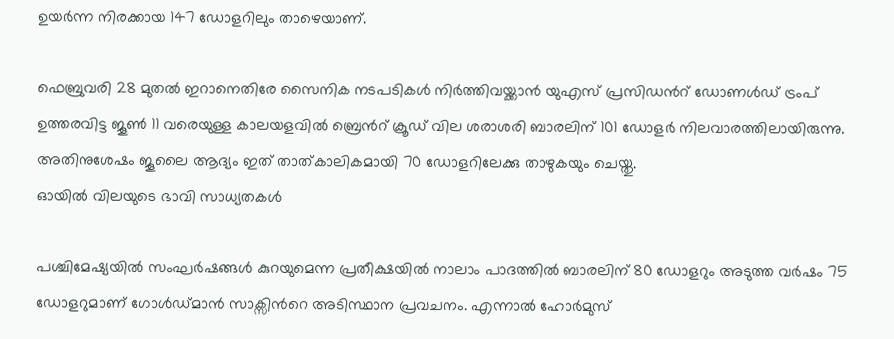ഉയർന്ന നിരക്കായ 147 ഡോളറിലും താഴെയാണ്.

ഫെബ്രുവരി 28 മുതൽ ഇറാനെതിരേ സൈനിക നടപടികൾ നിർത്തിവയ്ക്കാൻ യുഎസ് പ്രസിഡന്‍റ് ഡോണൾഡ് ട്രംപ് ഉത്തരവിട്ട ജൂണ്‍ 11 വരെയുള്ള കാലയളവിൽ ബ്രെന്‍റ് ക്രൂഡ് വില ശരാശരി ബാരലിന് 101 ഡോളർ നിലവാരത്തിലായിരുന്നു. അതിനുശേഷം ജൂലൈ ആദ്യം ഇത് താത്കാലികമായി 70 ഡോളറിലേക്കു താഴുകയും ചെയ്തു.
ഓയിൽ വിലയുടെ ഭാവി സാധ്യതകൾ

പശ്ചിമേഷ്യയിൽ സംഘർഷങ്ങൾ കുറയുമെന്ന പ്രതീക്ഷയിൽ നാലാം പാദത്തിൽ ബാരലിന് 80 ഡോളറും അടുത്ത വർഷം 75 ഡോളറുമാണ് ഗോൾഡ്മാൻ സാക്സിന്‍റെ അടിസ്ഥാന പ്രവചനം. എന്നാൽ ഹോർമുസ്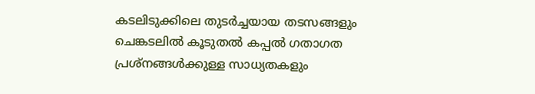കടലിടുക്കിലെ തുടർച്ചയായ തടസങ്ങളും ചെങ്കടലിൽ കൂടുതൽ കപ്പൽ ഗതാഗത പ്രശ്നങ്ങൾക്കുള്ള സാധ്യതകളും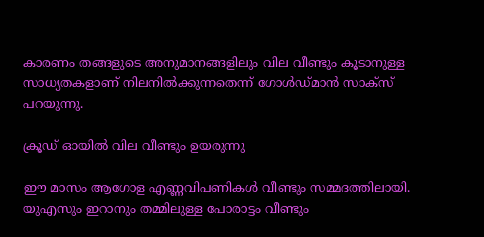കാരണം തങ്ങളുടെ അനുമാനങ്ങളിലും വില വീണ്ടും കൂടാനുള്ള സാധ്യതകളാണ് നിലനിൽക്കുന്നതെന്ന് ഗോൾഡ്മാൻ സാക്സ് പറയുന്നു.

ക്രൂഡ് ഓയിൽ വില വീണ്ടും ഉയരുന്നു

ഈ മാസം ആഗോള എണ്ണവിപണികൾ വീണ്ടും സമ്മദത്തിലായി. യുഎസും ഇറാനും തമ്മിലുള്ള പോരാട്ടം വീണ്ടും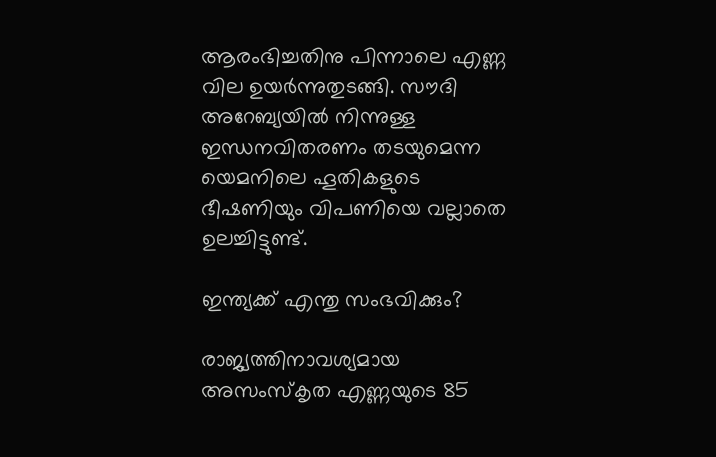ആരംഭിച്ചതിനു പിന്നാലെ എണ്ണ വില ഉയർന്നുതുടങ്ങി. സൗദി അറേബ്യയിൽ നിന്നുള്ള ഇന്ധനവിതരണം തടയുമെന്ന യെമനിലെ ഹൂതികളുടെ ഭീഷണിയും വിപണിയെ വല്ലാതെ ഉലച്ചിട്ടുണ്ട്.

ഇന്ത്യക്ക് എന്തു സംഭവിക്കും?

രാജ്യത്തിനാവശ്യമായ അസംസ്കൃത എണ്ണയുടെ 85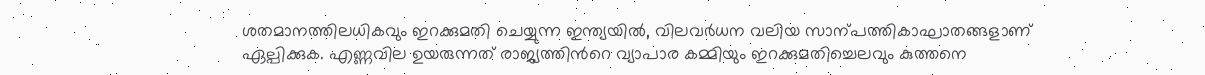ശതമാനത്തിലധികവും ഇറക്കുമതി ചെയ്യുന്ന ഇന്ത്യയിൽ, വിലവർധന വലിയ സാന്പത്തികാഘാതങ്ങളാണ് ഏല്പിക്കുക. എണ്ണവില ഉയരുന്നത് രാജ്യത്തിന്‍റെ വ്യാപാര കമ്മിയും ഇറക്കുമതിച്ചെലവും കുത്തനെ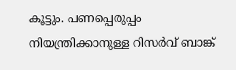കൂട്ടും. പണപ്പെരുപ്പം നിയന്ത്രിക്കാനുള്ള റിസർവ് ബാങ്ക്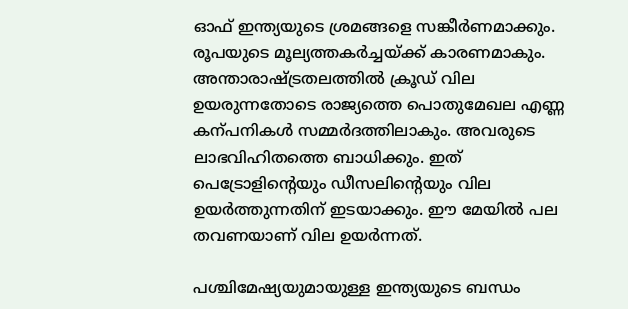ഓഫ് ഇന്ത്യയുടെ ശ്രമങ്ങളെ സങ്കീർണമാക്കും. രൂപയുടെ മൂല്യത്തകർച്ചയ്ക്ക് കാരണമാകും. അന്താരാഷ്‌ട്രതലത്തിൽ ക്രൂഡ് വില ഉയരുന്നതോടെ രാജ്യത്തെ പൊതുമേഖല എണ്ണ കന്പനികൾ സമ്മർദത്തിലാകും. അവരുടെ ലാഭവിഹിതത്തെ ബാധിക്കും. ഇത് പെട്രോളിന്‍റെയും ഡീസലിന്‍റെയും വില ഉയർത്തുന്നതിന് ഇടയാക്കും. ഈ മേയിൽ പല തവണയാണ് വില ഉയർന്നത്.

പശ്ചിമേഷ്യയുമായുള്ള ഇന്ത്യയുടെ ബന്ധം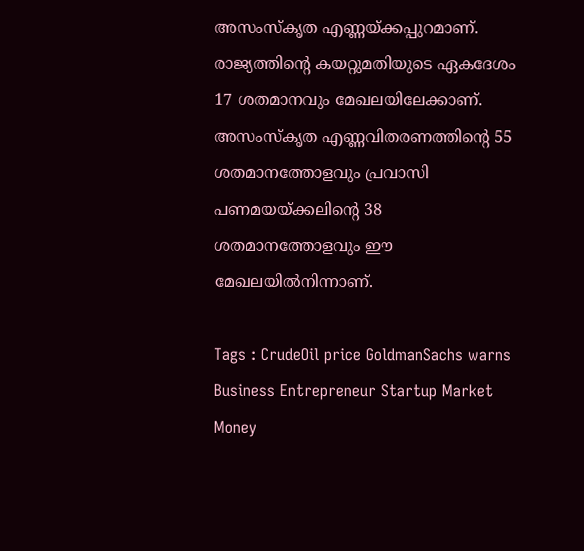അസംസ്കൃത എണ്ണയ്ക്കപ്പുറമാണ്. രാജ്യത്തിന്‍റെ കയറ്റുമതിയുടെ ഏകദേശം 17 ശതമാനവും മേഖലയിലേക്കാണ്. അസംസ്കൃത എണ്ണവിതരണത്തിന്‍റെ 55 ശതമാനത്തോളവും പ്രവാസി പണമയയ്ക്കലിന്‍റെ 38 ശതമാനത്തോളവും ഈ മേഖലയിൽനിന്നാണ്.

Tags : CrudeOil price GoldmanSachs warns Business Entrepreneur Startup Market Money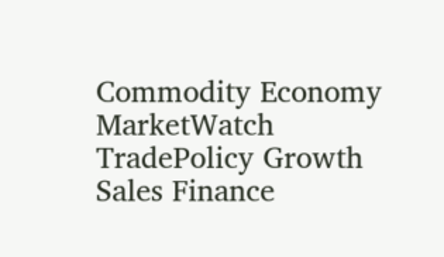Commodity Economy MarketWatch TradePolicy Growth Sales Finance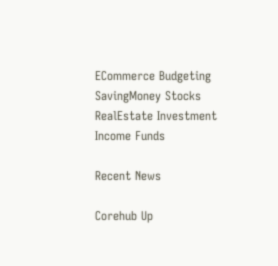ECommerce Budgeting SavingMoney Stocks RealEstate Investment Income Funds

Recent News

Corehub Up